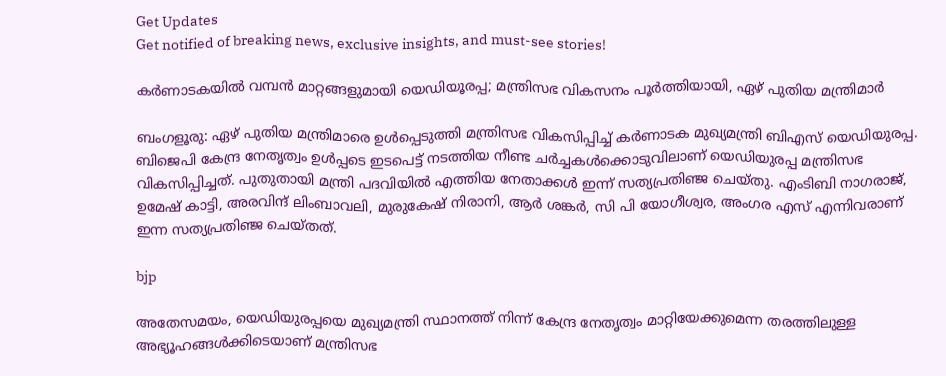Get Updates
Get notified of breaking news, exclusive insights, and must-see stories!

കര്‍ണാടകയില്‍ വമ്പന്‍ മാറ്റങ്ങളുമായി യെഡിയൂരപ്പ; മന്ത്രിസഭ വികസനം പൂര്‍ത്തിയായി, ഏഴ് പുതിയ മന്ത്രിമാര്‍

ബംഗളൂരു: ഏഴ് പുതിയ മന്ത്രിമാരെ ഉള്‍പ്പെടുത്തി മന്ത്രിസഭ വികസിപ്പിച്ച് കര്‍ണാടക മുഖ്യമന്ത്രി ബിഎസ് യെഡിയുരപ്പ. ബിജെപി കേന്ദ്ര നേതൃത്വം ഉള്‍പ്പടെ ഇടപെട്ട് നടത്തിയ നീണ്ട ചര്‍ച്ചകള്‍ക്കൊടുവിലാണ് യെഡിയുരപ്പ മന്ത്രിസഭ വികസിപ്പിച്ചത്. പുതുതായി മന്ത്രി പദവിയില്‍ എത്തിയ നേതാക്കള്‍ ഇന്ന് സത്യപ്രതിഞ്ജ ചെയ്തു. എംടിബി നാഗരാജ്, ഉമേഷ് കാട്ടി, അരവിന്ദ് ലിംബാവലി, മുരുകേഷ് നിരാനി, ആര്‍ ശങ്കര്‍, സി പി യോഗീശ്വര, അംഗര എസ് എന്നിവരാണ് ഇന്ന സത്യപ്രതിഞ്ജ ചെയ്തത്.

bjp

അതേസമയം, യെഡിയുരപ്പയെ മുഖ്യമന്ത്രി സ്ഥാനത്ത് നിന്ന് കേന്ദ്ര നേതൃത്വം മാറ്റിയേക്കുമെന്ന തരത്തിലുള്ള അഭ്യൂഹങ്ങള്‍ക്കിടെയാണ് മന്ത്രിസഭ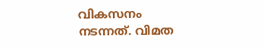വികസനം നടന്നത്. വിമത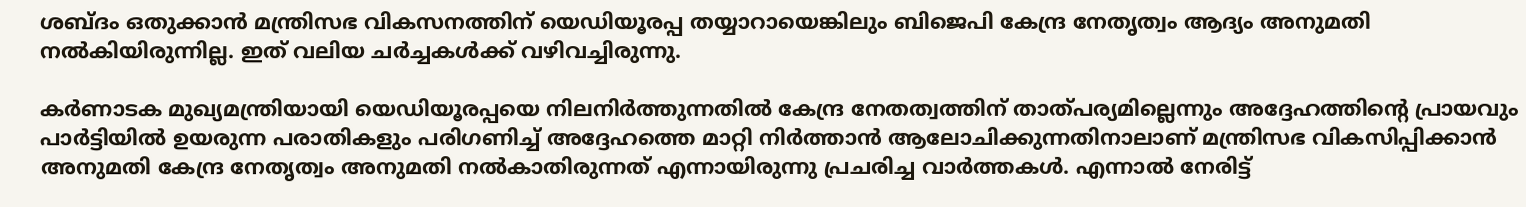ശബ്ദം ഒതുക്കാന്‍ മന്ത്രിസഭ വികസനത്തിന് യെഡിയൂരപ്പ തയ്യാറായെങ്കിലും ബിജെപി കേന്ദ്ര നേതൃത്വം ആദ്യം അനുമതി നല്‍കിയിരുന്നില്ല. ഇത് വലിയ ചര്‍ച്ചകള്‍ക്ക് വഴിവച്ചിരുന്നു.

കര്‍ണാടക മുഖ്യമന്ത്രിയായി യെഡിയൂരപ്പയെ നിലനിര്‍ത്തുന്നതില്‍ കേന്ദ്ര നേതത്വത്തിന് താത്പര്യമില്ലെന്നും അദ്ദേഹത്തിന്റെ പ്രായവും പാര്‍ട്ടിയില്‍ ഉയരുന്ന പരാതികളും പരിഗണിച്ച് അദ്ദേഹത്തെ മാറ്റി നിര്‍ത്താന്‍ ആലോചിക്കുന്നതിനാലാണ് മന്ത്രിസഭ വികസിപ്പിക്കാന്‍ അനുമതി കേന്ദ്ര നേതൃത്വം അനുമതി നല്‍കാതിരുന്നത് എന്നായിരുന്നു പ്രചരിച്ച വാര്‍ത്തകള്‍. എന്നാല്‍ നേരിട്ട്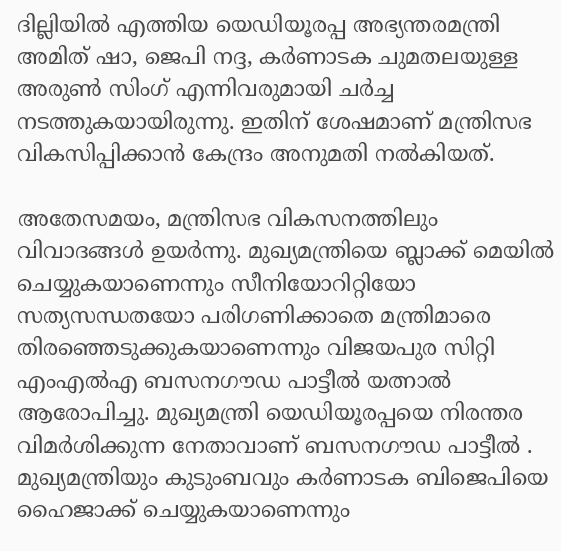ദില്ലിയില്‍ എത്തിയ യെഡിയൂരപ്പ അഭ്യന്തരമന്ത്രി അമിത് ഷാ, ജെപി നദ്ദ, കര്‍ണാടക ചുമതലയുള്ള അരുണ്‍ സിംഗ് എന്നിവരുമായി ചര്‍ച്ച നടത്തുകയായിരുന്നു. ഇതിന് ശേഷമാണ് മന്ത്രിസഭ വികസിപ്പിക്കാന്‍ കേന്ദ്രം അനുമതി നല്‍കിയത്.

അതേസമയം, മന്ത്രിസഭ വികസനത്തിലും വിവാദങ്ങള്‍ ഉയര്‍ന്നു. മുഖ്യമന്ത്രിയെ ബ്ലാക്ക് മെയില്‍ ചെയ്യുകയാണെന്നും സീനിയോറിറ്റിയോ സത്യസന്ധതയോ പരിഗണിക്കാതെ മന്ത്രിമാരെ തിരഞ്ഞെടുക്കുകയാണെന്നും വിജയപുര സിറ്റി എംഎല്‍എ ബസനഗൗഡ പാട്ടീല്‍ യത്നാല്‍ ആരോപിച്ചു. മുഖ്യമന്ത്രി യെഡിയൂരപ്പയെ നിരന്തര വിമര്‍ശിക്കുന്ന നേതാവാണ് ബസനഗൗഡ പാട്ടീല്‍ . മുഖ്യമന്ത്രിയും കുടുംബവും കര്‍ണാടക ബിജെപിയെ ഹൈജാക്ക് ചെയ്യുകയാണെന്നും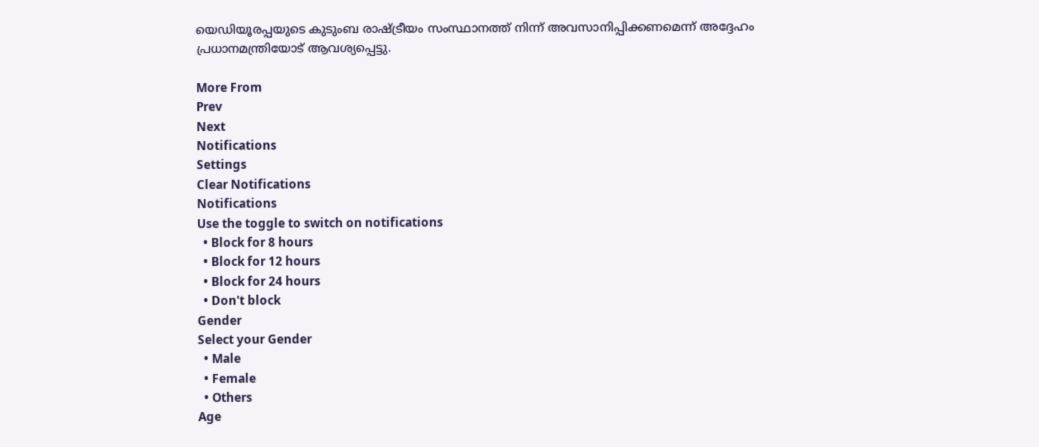യെഡിയൂരപ്പയുടെ കുടുംബ രാഷ്ട്രീയം സംസ്ഥാനത്ത് നിന്ന് അവസാനിപ്പിക്കണമെന്ന് അദ്ദേഹം പ്രധാനമന്ത്രിയോട് ആവശ്യപ്പെട്ടു.

More From
Prev
Next
Notifications
Settings
Clear Notifications
Notifications
Use the toggle to switch on notifications
  • Block for 8 hours
  • Block for 12 hours
  • Block for 24 hours
  • Don't block
Gender
Select your Gender
  • Male
  • Female
  • Others
Age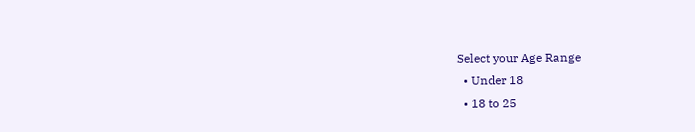Select your Age Range
  • Under 18
  • 18 to 25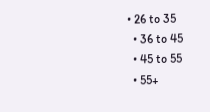• 26 to 35
  • 36 to 45
  • 45 to 55
  • 55+